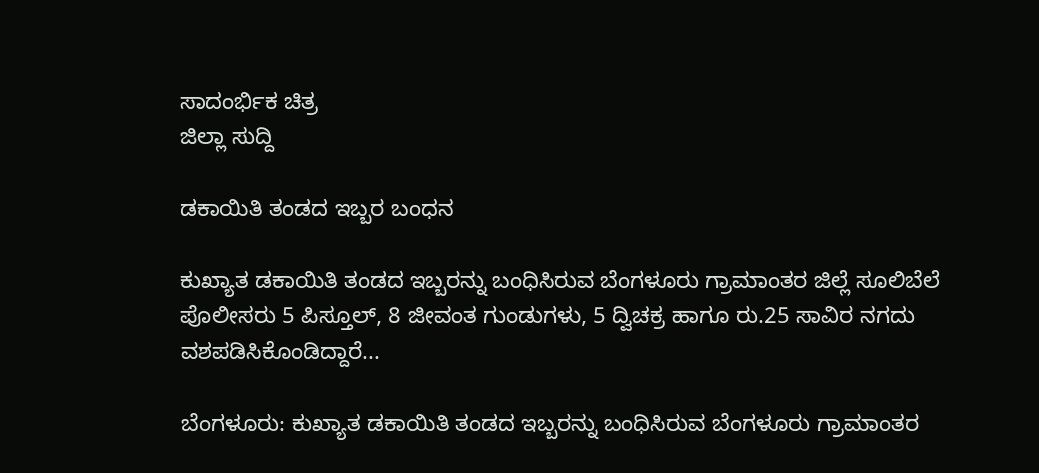ಸಾದಂರ್ಭಿಕ ಚಿತ್ರ
ಜಿಲ್ಲಾ ಸುದ್ದಿ

ಡಕಾಯಿತಿ ತಂಡದ ಇಬ್ಬರ ಬಂಧನ

ಕುಖ್ಯಾತ ಡಕಾಯಿತಿ ತಂಡದ ಇಬ್ಬರನ್ನು ಬಂಧಿಸಿರುವ ಬೆಂಗಳೂರು ಗ್ರಾಮಾಂತರ ಜಿಲ್ಲೆ ಸೂಲಿಬೆಲೆ ಪೊಲೀಸರು 5 ಪಿಸ್ತೂಲ್, 8 ಜೀವಂತ ಗುಂಡುಗಳು, 5 ದ್ವಿಚಕ್ರ ಹಾಗೂ ರು.25 ಸಾವಿರ ನಗದು ವಶಪಡಿಸಿಕೊಂಡಿದ್ದಾರೆ...

ಬೆಂಗಳೂರು: ಕುಖ್ಯಾತ ಡಕಾಯಿತಿ ತಂಡದ ಇಬ್ಬರನ್ನು ಬಂಧಿಸಿರುವ ಬೆಂಗಳೂರು ಗ್ರಾಮಾಂತರ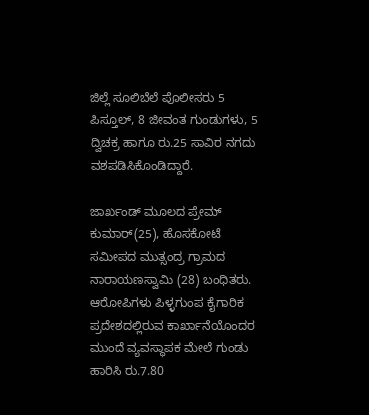ಜಿಲ್ಲೆ ಸೂಲಿಬೆಲೆ ಪೊಲೀಸರು 5 ಪಿಸ್ತೂಲ್, 8 ಜೀವಂತ ಗುಂಡುಗಳು, 5 ದ್ವಿಚಕ್ರ ಹಾಗೂ ರು.25 ಸಾವಿರ ನಗದು ವಶಪಡಿಸಿಕೊಂಡಿದ್ದಾರೆ.

ಜಾರ್ಖಂಡ್ ಮೂಲದ ಪ್ರೇಮ್ ಕುಮಾರ್(25), ಹೊಸಕೋಟೆ ಸಮೀಪದ ಮುತ್ಸಂದ್ರ ಗ್ರಾಮದ ನಾರಾಯಣಸ್ವಾಮಿ (28) ಬಂಧಿತರು. ಆರೋಪಿಗಳು ಪಿಳ್ಳಗುಂಪ ಕೈಗಾರಿಕ ಪ್ರದೇಶದಲ್ಲಿರುವ ಕಾರ್ಖಾನೆಯೊಂದರ ಮುಂದೆ ವ್ಯವಸ್ಥಾಪಕ ಮೇಲೆ ಗುಂಡು ಹಾರಿಸಿ ರು.7.80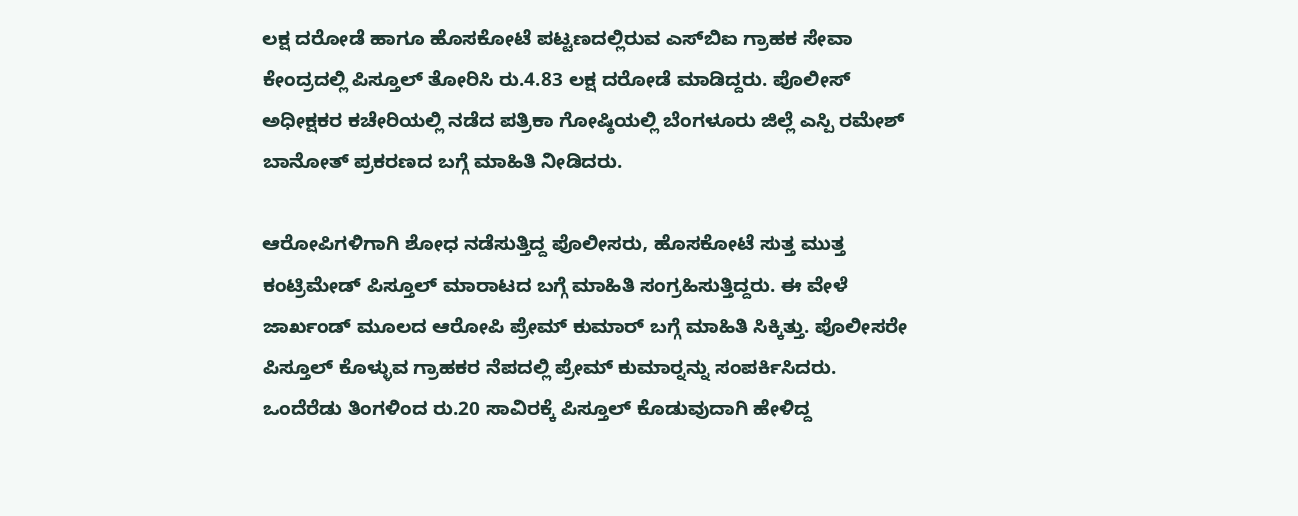ಲಕ್ಷ ದರೋಡೆ ಹಾಗೂ ಹೊಸಕೋಟೆ ಪಟ್ಟಣದಲ್ಲಿರುವ ಎಸ್‍ಬಿಐ ಗ್ರಾಹಕ ಸೇವಾ ಕೇಂದ್ರದಲ್ಲಿ ಪಿಸ್ತೂಲ್ ತೋರಿಸಿ ರು.4.83 ಲಕ್ಷ ದರೋಡೆ ಮಾಡಿದ್ದರು. ಪೊಲೀಸ್ ಅಧೀಕ್ಷಕರ ಕಚೇರಿಯಲ್ಲಿ ನಡೆದ ಪತ್ರಿಕಾ ಗೋಷ್ಠಿಯಲ್ಲಿ ಬೆಂಗಳೂರು ಜಿಲ್ಲೆ ಎಸ್ಪಿ ರಮೇಶ್ ಬಾನೋತ್ ಪ್ರಕರಣದ ಬಗ್ಗೆ ಮಾಹಿತಿ ನೀಡಿದರು.

ಆರೋಪಿಗಳಿಗಾಗಿ ಶೋಧ ನಡೆಸುತ್ತಿದ್ದ ಪೊಲೀಸರು, ಹೊಸಕೋಟೆ ಸುತ್ತ ಮುತ್ತ ಕಂಟ್ರಿಮೇಡ್ ಪಿಸ್ತೂಲ್ ಮಾರಾಟದ ಬಗ್ಗೆ ಮಾಹಿತಿ ಸಂಗ್ರಹಿಸುತ್ತಿದ್ದರು. ಈ ವೇಳೆ ಜಾರ್ಖಂಡ್ ಮೂಲದ ಆರೋಪಿ ಪ್ರೇಮ್ ಕುಮಾರ್ ಬಗ್ಗೆ ಮಾಹಿತಿ ಸಿಕ್ಕಿತ್ತು. ಪೊಲೀಸರೇ ಪಿಸ್ತೂಲ್ ಕೊಳ್ಳುವ ಗ್ರಾಹಕರ ನೆಪದಲ್ಲಿ ಪ್ರೇಮ್ ಕುಮಾರ್‍ನನ್ನು ಸಂಪರ್ಕಿಸಿದರು. ಒಂದೆರೆಡು ತಿಂಗಳಿಂದ ರು.20 ಸಾವಿರಕ್ಕೆ ಪಿಸ್ತೂಲ್ ಕೊಡುವುದಾಗಿ ಹೇಳಿದ್ದ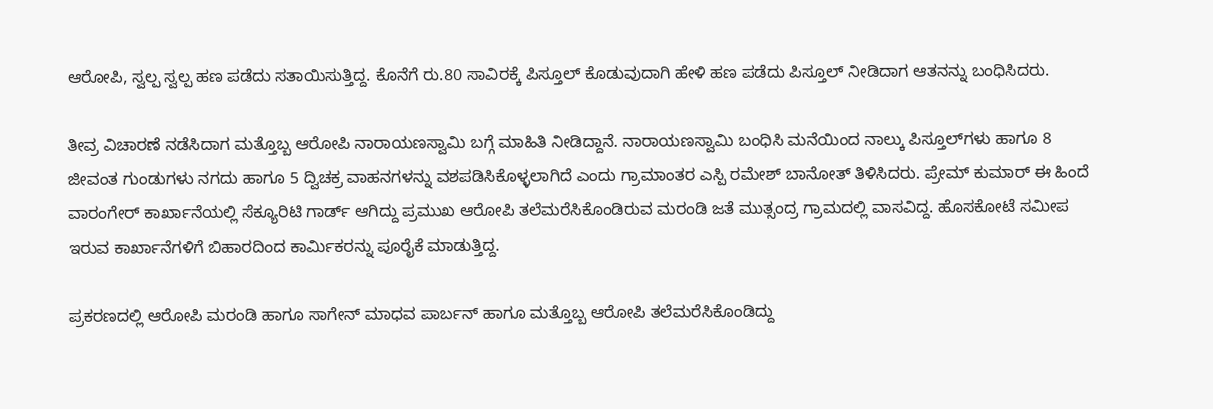ಆರೋಪಿ, ಸ್ವಲ್ಪ ಸ್ವಲ್ಪ ಹಣ ಪಡೆದು ಸತಾಯಿಸುತ್ತಿದ್ದ. ಕೊನೆಗೆ ರು.80 ಸಾವಿರಕ್ಕೆ ಪಿಸ್ತೂಲ್ ಕೊಡುವುದಾಗಿ ಹೇಳಿ ಹಣ ಪಡೆದು ಪಿಸ್ತೂಲ್ ನೀಡಿದಾಗ ಆತನನ್ನು ಬಂಧಿಸಿದರು.

ತೀವ್ರ ವಿಚಾರಣೆ ನಡೆಸಿದಾಗ ಮತ್ತೊಬ್ಬ ಆರೋಪಿ ನಾರಾಯಣಸ್ವಾಮಿ ಬಗ್ಗೆ ಮಾಹಿತಿ ನೀಡಿದ್ದಾನೆ. ನಾರಾಯಣಸ್ವಾಮಿ ಬಂಧಿಸಿ ಮನೆಯಿಂದ ನಾಲ್ಕು ಪಿಸ್ತೂಲ್‍ಗಳು ಹಾಗೂ 8 ಜೀವಂತ ಗುಂಡುಗಳು ನಗದು ಹಾಗೂ 5 ದ್ವಿಚಕ್ರ ವಾಹನಗಳನ್ನು ವಶಪಡಿಸಿಕೊಳ್ಳಲಾಗಿದೆ ಎಂದು ಗ್ರಾಮಾಂತರ ಎಸ್ಪಿ ರಮೇಶ್ ಬಾನೋತ್ ತಿಳಿಸಿದರು. ಪ್ರೇಮ್ ಕುಮಾರ್ ಈ ಹಿಂದೆ ವಾರಂಗೇರ್ ಕಾರ್ಖಾನೆಯಲ್ಲಿ ಸೆಕ್ಯೂರಿಟಿ ಗಾರ್ಡ್ ಆಗಿದ್ದು ಪ್ರಮುಖ ಆರೋಪಿ ತಲೆಮರೆಸಿಕೊಂಡಿರುವ ಮರಂಡಿ ಜತೆ ಮುತ್ಸಂದ್ರ ಗ್ರಾಮದಲ್ಲಿ ವಾಸವಿದ್ದ. ಹೊಸಕೋಟೆ ಸಮೀಪ ಇರುವ ಕಾರ್ಖಾನೆಗಳಿಗೆ ಬಿಹಾರದಿಂದ ಕಾರ್ಮಿಕರನ್ನು ಪೂರೈಕೆ ಮಾಡುತ್ತಿದ್ದ.

ಪ್ರಕರಣದಲ್ಲಿ ಆರೋಪಿ ಮರಂಡಿ ಹಾಗೂ ಸಾಗೇನ್ ಮಾಧವ ಪಾರ್ಬನ್ ಹಾಗೂ ಮತ್ತೊಬ್ಬ ಆರೋಪಿ ತಲೆಮರೆಸಿಕೊಂಡಿದ್ದು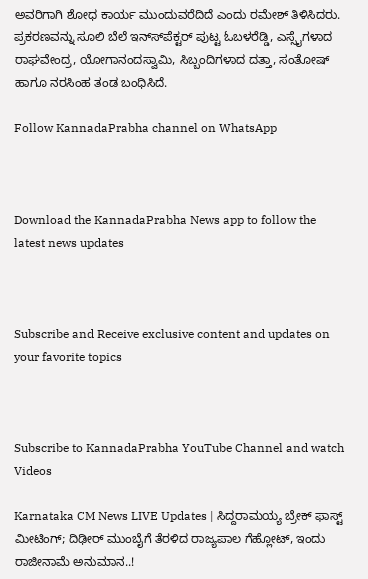ಅವರಿಗಾಗಿ ಶೋಧ ಕಾರ್ಯ ಮುಂದುವರೆದಿದೆ ಎಂದು ರಮೇಶ್ ತಿಳಿಸಿದರು. ಪ್ರಕರಣವನ್ನು ಸೂಲಿ ಬೆಲೆ ಇನ್ಸ್‍ಪೆಕ್ಟರ್ ಪುಟ್ಟ ಓಬಳರೆಡ್ಡಿ, ಎಸ್ಸೈಗಳಾದ ರಾಘವೇಂದ್ರ, ಯೋಗಾನಂದಸ್ವಾಮಿ, ಸಿಬ್ಬಂದಿಗಳಾದ ದತ್ತಾ, ಸಂತೋಷ್ ಹಾಗೂ ನರಸಿಂಹ ತಂಡ ಬಂಧಿಸಿದೆ.

Follow KannadaPrabha channel on WhatsApp



Download the KannadaPrabha News app to follow the latest news updates



Subscribe and Receive exclusive content and updates on your favorite topics



Subscribe to KannadaPrabha YouTube Channel and watch Videos

Karnataka CM News LIVE Updates | ಸಿದ್ದರಾಮಯ್ಯ ಬ್ರೇಕ್ ಫಾಸ್ಟ್ ಮೀಟಿಂಗ್; ದಿಢೀರ್ ಮುಂಬೈಗೆ ತೆರಳಿದ ರಾಜ್ಯಪಾಲ ಗೆಹ್ಲೋಟ್, ಇಂದು ರಾಜೀನಾಮೆ ಅನುಮಾನ..!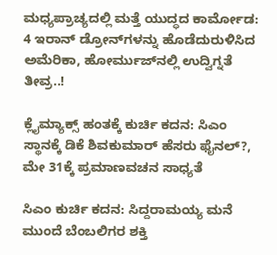ಮಧ್ಯಪ್ರಾಚ್ಯದಲ್ಲಿ ಮತ್ತೆ ಯುದ್ಧದ ಕಾರ್ಮೋಡ: 4 ಇರಾನ್ ಡ್ರೋನ್‌ಗಳನ್ನು ಹೊಡೆದುರುಳಿಸಿದ ಅಮೆರಿಕಾ, ಹೋರ್ಮುಜ್‌ನಲ್ಲಿ ಉದ್ವಿಗ್ನತೆ ತೀವ್ರ..!

ಕ್ಲೈಮ್ಯಾಕ್ಸ್‌ ಹಂತಕ್ಕೆ ಕುರ್ಚಿ ಕದನ: ಸಿಎಂ ಸ್ಥಾನಕ್ಕೆ ಡಿಕೆ ಶಿವಕುಮಾರ್ ಹೆಸರು ಫೈನಲ್?, ಮೇ 31ಕ್ಕೆ ಪ್ರಮಾಣವಚನ ಸಾಧ್ಯತೆ

ಸಿಎಂ ಕುರ್ಚಿ ಕದನ: ಸಿದ್ದರಾಮಯ್ಯ ಮನೆ ಮುಂದೆ ಬೆಂಬಲಿಗರ ಶಕ್ತಿ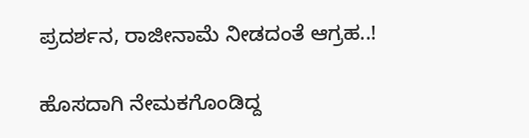ಪ್ರದರ್ಶನ, ರಾಜೀನಾಮೆ ನೀಡದಂತೆ ಆಗ್ರಹ..!

ಹೊಸದಾಗಿ ನೇಮಕಗೊಂಡಿದ್ದ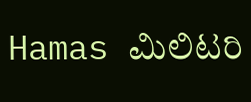Hamas ಮಿಲಿಟರಿ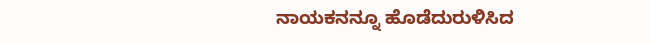ನಾಯಕನನ್ನೂ ಹೊಡೆದುರುಳಿಸಿದ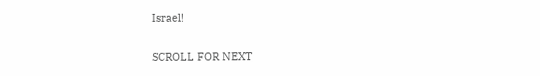Israel!

SCROLL FOR NEXT